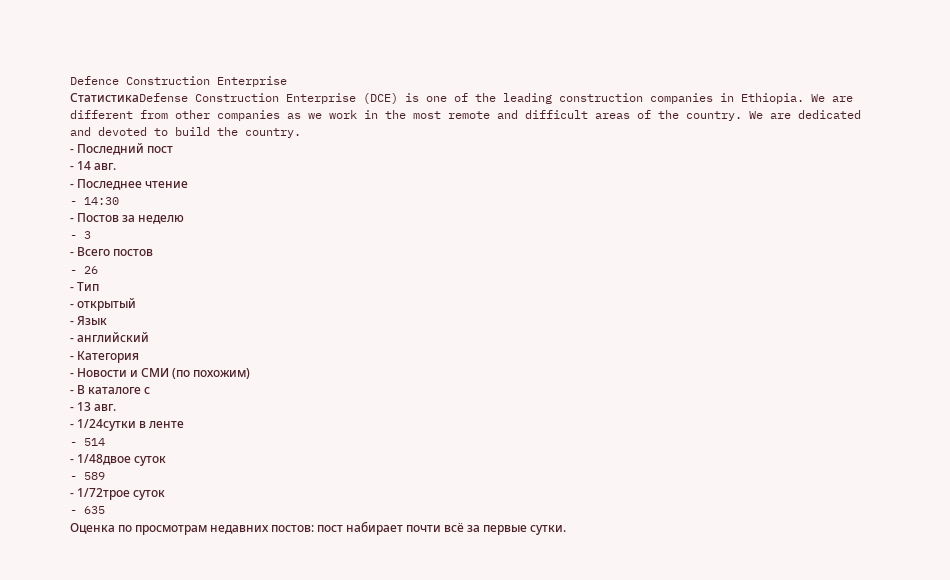Defence Construction Enterprise
СтатистикаDefense Construction Enterprise (DCE) is one of the leading construction companies in Ethiopia. We are different from other companies as we work in the most remote and difficult areas of the country. We are dedicated and devoted to build the country.
- Последний пост
- 14 авг.
- Последнее чтение
- 14:30
- Постов за неделю
- 3
- Всего постов
- 26
- Тип
- открытый
- Язык
- английский
- Категория
- Новости и СМИ (по похожим)
- В каталоге с
- 13 авг.
- 1/24сутки в ленте
- 514
- 1/48двое суток
- 589
- 1/72трое суток
- 635
Оценка по просмотрам недавних постов: пост набирает почти всё за первые сутки.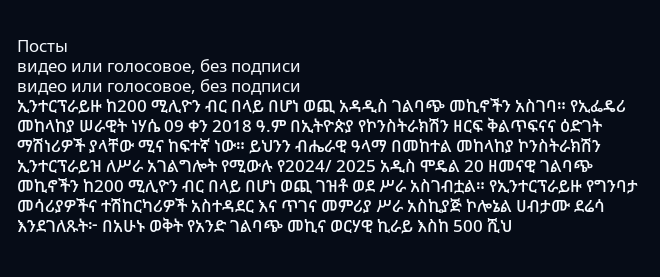Посты
видео или голосовое, без подписи
видео или голосовое, без подписи
ኢንተርፕራይዙ ከ200 ሚሊዮን ብር በላይ በሆነ ወጪ አዳዲስ ገልባጭ መኪኖችን አስገባ። የኢፌዴሪ መከላከያ ሠራዊት ነሃሴ 09 ቀን 2018 ዓ.ም በኢትዮጵያ የኮንስትራክሽን ዘርፍ ቅልጥፍናና ዕድገት ማሽነሪዎች ያላቸው ሚና ከፍተኛ ነው። ይህንን ብሔራዊ ዓላማ በመከተል መከላከያ ኮንስትራክሽን ኢንተርፕራይዝ ለሥራ አገልግሎት የሚውሉ የ2024/ 2025 አዲስ ሞዴል 20 ዘመናዊ ገልባጭ መኪኖችን ከ200 ሚሊዮን ብር በላይ በሆነ ወጪ ገዝቶ ወደ ሥራ አስገብቷል። የኢንተርፕራይዙ የግንባታ መሳሪያዎችና ተሽከርካሪዎች አስተዳደር እና ጥገና መምሪያ ሥራ አስኪያጅ ኮሎኔል ሀብታሙ ደሬሳ እንደገለጹት፦ በአሁኑ ወቅት የአንድ ገልባጭ መኪና ወርሃዊ ኪራይ እስከ 500 ሺህ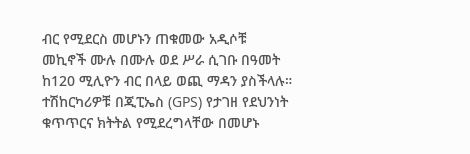ብር የሚደርስ መሆኑን ጠቁመው አዲሶቹ መኪኖች ሙሉ በሙሉ ወደ ሥራ ሲገቡ በዓመት ከ120 ሚሊዮን ብር በላይ ወጪ ማዳን ያስችላሉ። ተሽከርካሪዎቹ በጂፒኤስ (GPS) የታገዘ የደህንነት ቁጥጥርና ክትትል የሚደረግላቸው በመሆኑ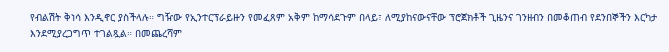የብልሽት ቅነሳ እንዲኖር ያስችላሉ። ግዥው የኢንተርፕራይዙን የመፈጸም አቅም ከማሳደጉም በላይ፣ ለሚያከናውናቸው ፕሮጀክቶች ጊዜንና ገንዘብን በመቆጠብ የደንበኞችን እርካታ እንደሚያረጋግጥ ተገልጿል። በመጨረሻም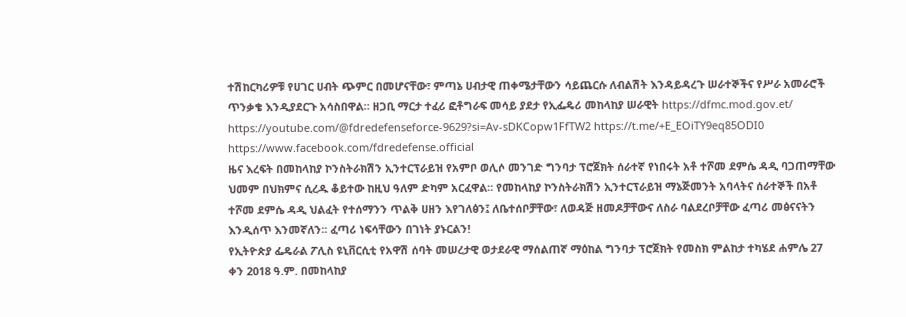ተሽከርካሪዎቹ የሀገር ሀብት ጭምር በመሆናቸው፣ ምጣኔ ሀብታዊ ጠቀሜታቸውን ሳይጨርሱ ለብልሽት እንዳይዳረጉ ሠራተኞችና የሥራ አመራሮች ጥንቃቄ እንዲያደርጉ አሳስበዋል። ዘጋቢ ማርታ ተፈሪ ፎቶግራፍ መሳይ ያደታ የኢፌዴሪ መከላከያ ሠራዊት https://dfmc.mod.gov.et/ https://youtube.com/@fdredefenseforce-9629?si=Av-sDKCopw1FfTW2 https://t.me/+E_EOiTY9eq85ODI0 https://www.facebook.com/fdredefense.official
ዜና እረፍት በመከላከያ ኮንስትራክሽን ኢንተርፕራይዝ የአምቦ ወሊሶ መንገድ ግንባታ ፕሮጀክት ሰራተኛ የነበሩት አቶ ተሾመ ደምሴ ዳዲ ባጋጠማቸው ህመም በህክምና ሲረዱ ቆይተው ከዚህ ዓለም ድካም አርፈዋል። የመከላከያ ኮንስትራክሽን ኢንተርፕራይዝ ማኔጅመንት አባላትና ሰራተኞች በአቶ ተሾመ ደምሴ ዳዲ ህልፈት የተሰማንን ጥልቅ ሀዘን እየገለፅን፤ ለቤተሰቦቻቸው፣ ለወዳጅ ዘመዶቻቸውና ለስራ ባልደረቦቻቸው ፈጣሪ መፅናናትን እንዲሰጥ እንመኛለን፡፡ ፈጣሪ ነፍሳቸውን በገነት ያኑርልን!
የኢትዮጵያ ፌዴራል ፖሊስ ዩኒቨርሲቲ የአዋሽ ሰባት መሠረታዊ ወታደራዊ ማሰልጠኛ ማዕከል ግንባታ ፕሮጀክት የመስክ ምልከታ ተካሄደ ሐምሌ 27 ቀን 2018 ዓ.ም. በመከላከያ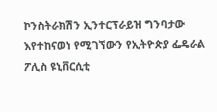ኮንስትራክሽን ኢንተርፕራይዝ ግንባታው እየተከናወነ የሚገኘውን የኢትዮጵያ ፌዴራል ፖሊስ ዩኒቨርሲቲ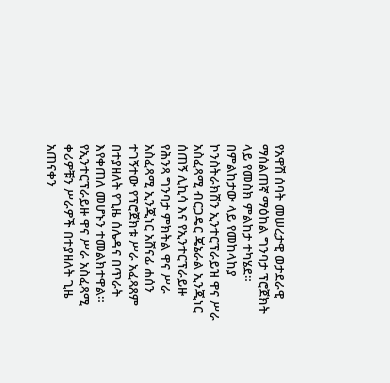የአዋሽ ሰባት መሠረታዊ ወታደራዊ ማሰልጠኛ ማዕከል ግንባታ ፕሮጀክት ላይ የመስክ ምልከታ ተካሄደ። በምልከታው ላይ የመከላከያ ኮንስትራክሽን ኢንተርፕራይዝ ዋና ሥራ አስፈጻሚ ብርጋዴር ጄኔራል ኢንጂነር ሰጠኝ ሊኪሳ እና የኢንተርፕራይዙ የሕንጻ ግንባታ ምክትል ዋና ሥራ አስፈጻሚ ኢንጂነር አሸናፊ ሐሰን ተገኝተው የፕሮጀክቱ ሥራ አፈጻጸም በተያዘለት የጊዜ ሰሌዳና በጥራት እየቀጠለ መሆኑን ተመልክተዋል። የኢንተርፕራይዙ ዋና ሥራ አስፈጻሚ ቀሪዎቹን ሥራዎች በተያዘለት ጊዜ አጠናቀን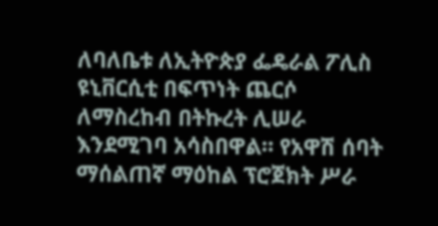ለባለቤቱ ለኢትዮጵያ ፌዴራል ፖሊስ ዩኒቨርሲቲ በፍጥነት ጨርሶ ለማስረከብ በትኩረት ሊሠራ እንደሚገባ አሳስበዋል። የአዋሽ ሰባት ማሰልጠኛ ማዕከል ፕሮጀክት ሥራ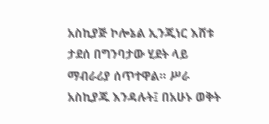አስኪያጅ ኮሎኔል ኢንጂነር እሸቱ ታደሰ በግንባታው ሂደት ላይ ማብራሪያ ሰጥተዋል። ሥራ አስኪያጁ እንዳሉት፤ በአሁኑ ወቅት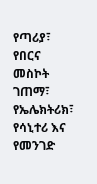የጣሪያ፣ የበርና መስኮት ገጠማ፣ የኤሌክትሪክ፣ የሳኒተሪ እና የመንገድ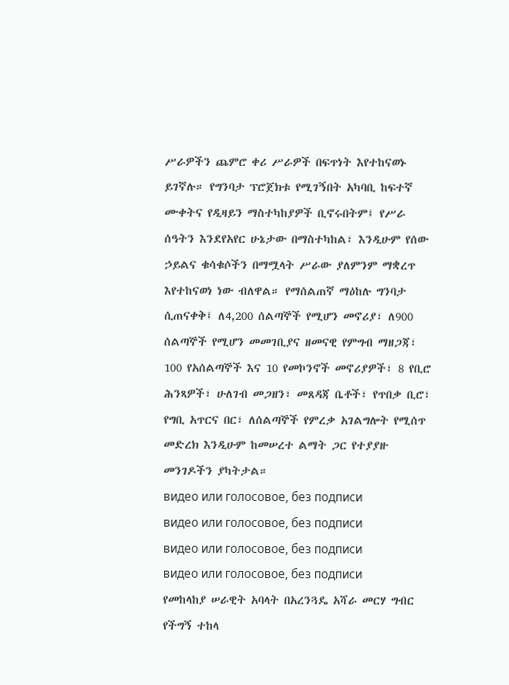ሥራዎችን ጨምሮ ቀሪ ሥራዎች በፍጥነት እየተከናወኑ ይገኛሉ። የግንባታ ፕሮጀክቱ የሚገኝበት አካባቢ ከፍተኛ ሙቀትና የዲዛይን ማስተካከያዎች ቢኖሩበትም፤ የሥራ ሰዓትን እንደየአየር ሁኔታው በማስተካከል፣ እንዲሁም የሰው ኃይልና ቁሳቁሶችን በማሟላት ሥራው ያለምንም ማቋረጥ እየተከናወነ ነው ብለዋል። የማሰልጠኛ ማዕከሉ ግንባታ ሲጠናቀቅ፤ ለ4,200 ሰልጣኞች የሚሆን መኖሪያ፣ ለ900 ሰልጣኞች የሚሆን መመገቢያና ዘመናዊ የምግብ ማዘጋጃ፣ 100 የአሰልጣኞች እና 10 የመኮንኖች መኖሪያዎች፣ 8 የቢሮ ሕንጻዎች፣ ሁለገብ መጋዘን፣ መጸዳጃ ቤቶች፣ የጥበቃ ቢሮ፣ የግቢ አጥርና በር፣ ለሰልጣኞች የምረቃ አገልግሎት የሚሰጥ መድረክ እንዲሁም ከመሠረተ ልማት ጋር የተያያዙ መንገዶችን ያካትታል።
видео или голосовое, без подписи
видео или голосовое, без подписи
видео или голосовое, без подписи
видео или голосовое, без подписи
የመከላከያ ሠራዊት አባላት በአረንጓዴ አሻራ መርሃ ግብር የችግኝ ተከላ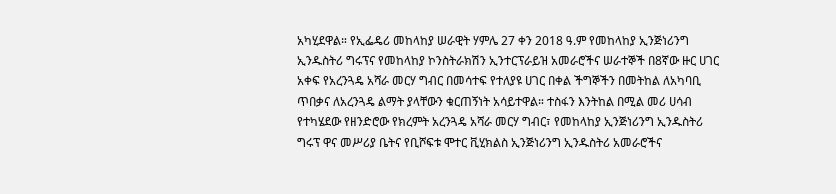አካሂደዋል። የኢፌዴሪ መከላከያ ሠራዊት ሃምሌ 27 ቀን 2018 ዓ.ም የመከላከያ ኢንጅነሪንግ ኢንዱስትሪ ግሩፕና የመከላከያ ኮንስትራክሽን ኢንተርፕራይዝ አመራሮችና ሠራተኞች በ8ኛው ዙር ሀገር አቀፍ የአረንጓዴ አሻራ መርሃ ግብር በመሳተፍ የተለያዩ ሀገር በቀል ችግኞችን በመትከል ለአካባቢ ጥበቃና ለአረንጓዴ ልማት ያላቸውን ቁርጠኝነት አሳይተዋል። ተስፋን እንትከል በሚል መሪ ሀሳብ የተካሄደው የዘንድሮው የክረምት አረንጓዴ አሻራ መርሃ ግብር፣ የመከላከያ ኢንጅነሪንግ ኢንዱስትሪ ግሩፕ ዋና መሥሪያ ቤትና የቢሾፍቱ ሞተር ቪሂክልስ ኢንጅነሪንግ ኢንዱስትሪ አመራሮችና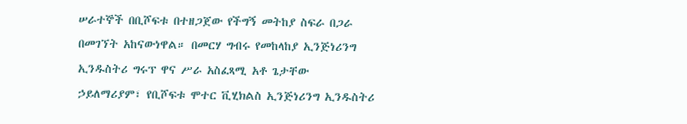ሠራተኞች በቢሾፍቱ በተዘጋጀው የችግኝ መትከያ ስፍራ በጋራ በመገኘት አከናውነዋል። በመርሃ ግብሩ የመከላከያ ኢንጅነሪንግ ኢንዱስትሪ ግሩፕ ዋና ሥራ አስፈጻሚ አቶ ጌታቸው ኃይለማሪያም፣ የቢሾፍቱ ሞተር ቪሂክልስ ኢንጅነሪንግ ኢንዱስትሪ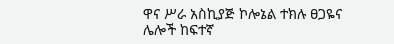ዋና ሥራ አስኪያጅ ኮሎኔል ተክሉ ፀጋዬና ሌሎች ከፍተኛ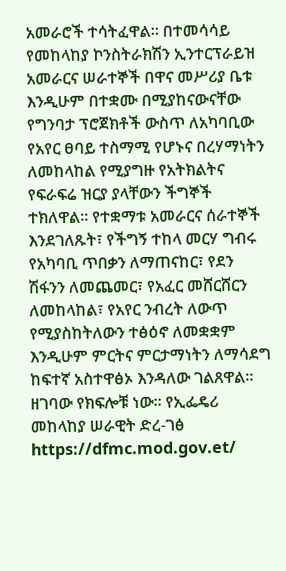አመራሮች ተሳትፈዋል። በተመሳሳይ የመከላከያ ኮንስትራክሽን ኢንተርፕራይዝ አመራርና ሠራተኞች በዋና መሥሪያ ቤቱ እንዲሁም በተቋሙ በሚያከናውናቸው የግንባታ ፕሮጀክቶች ውስጥ ለአካባቢው የአየር ፀባይ ተስማሚ የሆኑና በረሃማነትን ለመከላከል የሚያግዙ የአትክልትና የፍራፍሬ ዝርያ ያላቸውን ችግኞች ተክለዋል። የተቋማቱ አመራርና ሰራተኞች እንደገለጹት፣ የችግኝ ተከላ መርሃ ግብሩ የአካባቢ ጥበቃን ለማጠናከር፣ የደን ሽፋንን ለመጨመር፣ የአፈር መሸርሸርን ለመከላከል፣ የአየር ንብረት ለውጥ የሚያስከትለውን ተፅዕኖ ለመቋቋም እንዲሁም ምርትና ምርታማነትን ለማሳደግ ከፍተኛ አስተዋፅኦ እንዳለው ገልጸዋል። ዘገባው የክፍሎቹ ነው። የኢፌዴሪ መከላከያ ሠራዊት ድረ-ገፅ https://dfmc.mod.gov.et/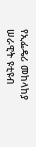የኢፌዴሪ መከላከያ ሠራዊት ዩቲዩብ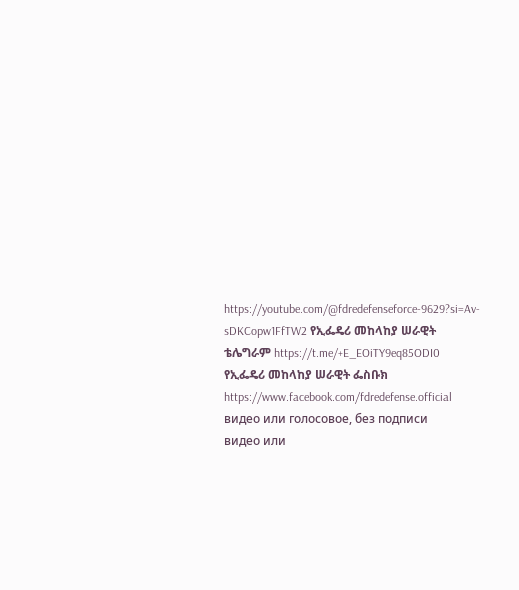https://youtube.com/@fdredefenseforce-9629?si=Av-sDKCopw1FfTW2 የኢፌዴሪ መከላከያ ሠራዊት ቴሌግራም https://t.me/+E_EOiTY9eq85ODI0 የኢፌዴሪ መከላከያ ሠራዊት ፌስቡክ https://www.facebook.com/fdredefense.official
видео или голосовое, без подписи
видео или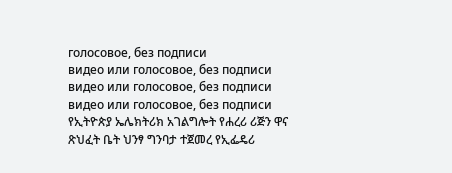голосовое, без подписи
видео или голосовое, без подписи
видео или голосовое, без подписи
видео или голосовое, без подписи
የኢትዮጵያ ኤሌክትሪክ አገልግሎት የሐረሪ ሪጅን ዋና ጽህፈት ቤት ህንፃ ግንባታ ተጀመረ የኢፌዴሪ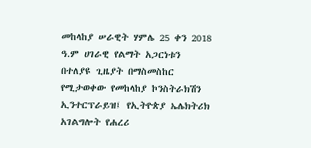መከላከያ ሠራዊት ሃምሌ 25 ቀን 2018 ዓ.ም ሀገራዊ የልማት አጋርነቱን በተለያዩ ጊዜያት በማስመስከር የሚታወቀው የመከላከያ ኮንስትራክሽን ኢንተርፕራይዝ፤ የኢትዮጵያ ኤሌክትሪክ አገልግሎት የሐረሪ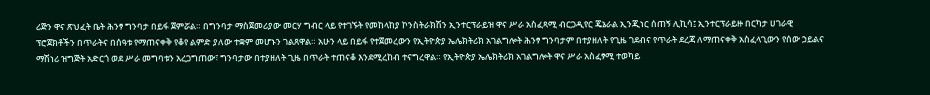ሪጅን ዋና ጽህፈት ቤት ሕንፃ ግንባታ በይፋ ጀምሯል። በግንባታ ማስጀመሪያው መርሃ ግብር ላይ የተገኙት የመከላከያ ኮንስትራክሽን ኢንተርፕራይዝ ዋና ሥራ አስፈጻሚ ብርጋዲየር ጄኔራል ኢንጂነር ሰጠኝ ሊኪሳ፤ ኢንተርፕራይዙ በርካታ ሀገራዊ ፕሮጀክቶችን በጥራትና በሰዓቱ የማጠናቀቅ የቆየ ልምድ ያለው ተቋም መሆኑን ገልጸዋል። አሁን ላይ በይፋ የተጀመረውን የኢትዮጵያ ኤሌክትሪክ አገልግሎት ሕንፃ ግንባታም በተያዘለት የጊዜ ገደብና የጥራት ደረጃ ለማጠናቀቅ አስፈላጊውን የሰው ኃይልና ማሽነሪ ዝግጅት አድርጎ ወደ ሥራ መግባቱን አረጋግጠው፣ ግንባታው በተያዘለት ጊዜ በጥራት ተጠናቆ እንደሚረከብ ተናግረዋል። የኢትዮጵያ ኤሌክትሪክ አገልግሎት ዋና ሥራ አስፈፃሚ ተወካይ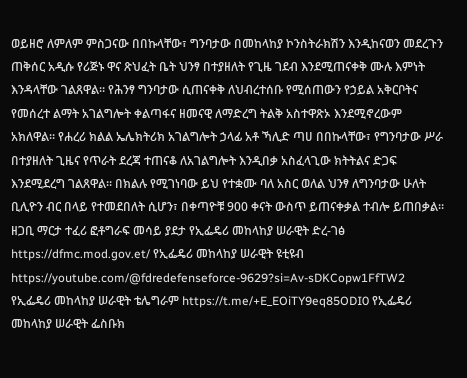ወይዘሮ ለምለም ምስጋናው በበኩላቸው፣ ግንባታው በመከላከያ ኮንስትራክሽን እንዲከናወን መደረጉን ጠቅሰር አዲሱ የሪጅኑ ዋና ጽህፈት ቤት ህንፃ በተያዘለት የጊዜ ገደብ እንደሚጠናቀቅ ሙሉ እምነት እንዳላቸው ገልጸዋል። የሕንፃ ግንባታው ሲጠናቀቅ ለህብረተሰቡ የሚሰጠውን የኃይል አቅርቦትና የመሰረተ ልማት አገልግሎት ቀልጣፋና ዘመናዊ ለማድረግ ትልቅ አስተዋጽኦ እንደሚኖረውም አክለዋል። የሐረሪ ክልል ኤሌክትሪክ አገልግሎት ኃላፊ አቶ ኻሊድ ጣሀ በበኩላቸው፣ የግንባታው ሥራ በተያዘለት ጊዜና የጥራት ደረጃ ተጠናቆ ለአገልግሎት እንዲበቃ አስፈላጊው ክትትልና ድጋፍ እንደሚደረግ ገልጸዋል። በክልሉ የሚገነባው ይህ የተቋሙ ባለ አስር ወለል ህንፃ ለግንባታው ሁለት ቢሊዮን ብር በላይ የተመደበለት ሲሆን፣ በቀጣዮቹ 900 ቀናት ውስጥ ይጠናቀቃል ተብሎ ይጠበቃል። ዘጋቢ ማርታ ተፈሪ ፎቶግራፍ መሳይ ያደታ የኢፌዴሪ መከላከያ ሠራዊት ድረ-ገፅ https://dfmc.mod.gov.et/ የኢፌዴሪ መከላከያ ሠራዊት ዩቲዩብ https://youtube.com/@fdredefenseforce-9629?si=Av-sDKCopw1FfTW2 የኢፌዴሪ መከላከያ ሠራዊት ቴሌግራም https://t.me/+E_EOiTY9eq85ODI0 የኢፌዴሪ መከላከያ ሠራዊት ፌስቡክ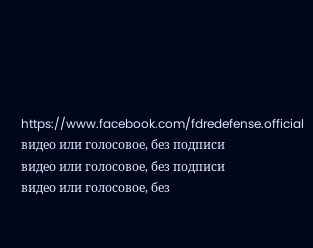https://www.facebook.com/fdredefense.official
видео или голосовое, без подписи
видео или голосовое, без подписи
видео или голосовое, без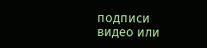подписи
видео или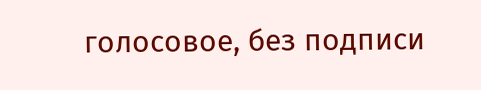голосовое, без подписи